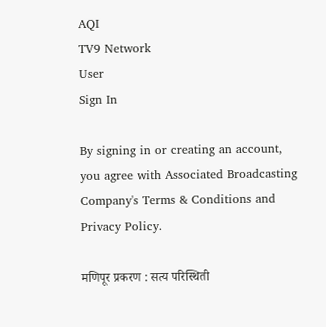AQI
TV9 Network
User
Sign In

By signing in or creating an account, you agree with Associated Broadcasting Company's Terms & Conditions and Privacy Policy.

मणिपूर प्रकरण : सत्य परिस्थिती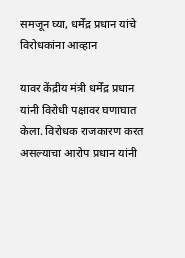समजून घ्या, धर्मेंद्र प्रधान यांचे विरोधकांना आव्हान

यावर केंद्रीय मंत्री धर्मेंद्र प्रधान यांनी विरोधी पक्षावर घणाघात केला. विरोधक राजकारण करत असल्याचा आरोप प्रधान यांनी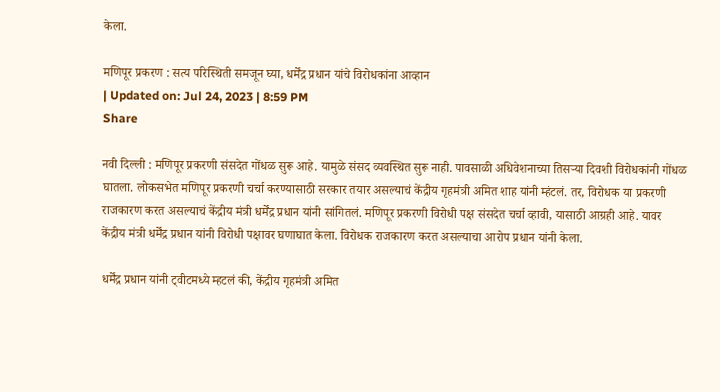केला.

मणिपूर प्रकरण : सत्य परिस्थिती समजून घ्या, धर्मेंद्र प्रधान यांचे विरोधकांना आव्हान
| Updated on: Jul 24, 2023 | 8:59 PM
Share

नवी दिल्ली : मणिपूर प्रकरणी संसदेत गोंधळ सुरू आहे. यामुळे संसद व्यवस्थित सुरू नाही. पावसाळी अधिवेशनाच्या तिसऱ्या दिवशी विरोधकांनी गोंधळ घातला. लोकसभेत मणिपूर प्रकरणी चर्चा करण्यासाठी सरकार तयार असल्याचं केंद्रीय गृहमंत्री अमित शाह यांनी म्हंटलं. तर, विरोधक या प्रकरणी राजकारण करत असल्याचं केंद्रीय मंत्री धर्मेंद्र प्रधान यांनी सांगितलं. मणिपूर प्रकरणी विरोधी पक्ष संसदेत चर्चा व्हावी, यासाठी आग्रही आहे. यावर केंद्रीय मंत्री धर्मेंद्र प्रधान यांनी विरोधी पक्षावर घणाघात केला. विरोधक राजकारण करत असल्याचा आरोप प्रधान यांनी केला.

धर्मेंद्र प्रधान यांनी ट्वीटमध्ये म्हटलं की, केंद्रीय गृहमंत्री अमित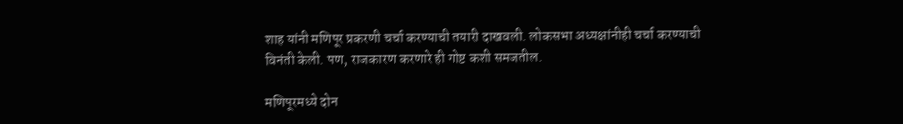शाह यांनी मणिपूर प्रकरणी चर्चा करण्याची तयारी दाखवली. लोकसभा अध्यक्षांनीही चर्चा करण्याची विनंती केली. पण, राजकारण करणारे ही गोष्ट कशी समजतील.

मणिपूरमध्ये दोन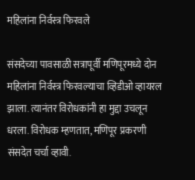महिलांना निर्वस्त्र फिरवले

संसदेच्या पावसाळी सत्रापूर्वी मणिपूरमध्ये दोन महिलांना निर्वस्त्र फिरवल्याचा व्हिडीओ व्हायरल झाला. त्यानंतर विरोधकांनी हा मुद्दा उचलून धरला. विरोधक म्हणतात, मणिपूर प्रकरणी संसदेत चर्चा व्हावी.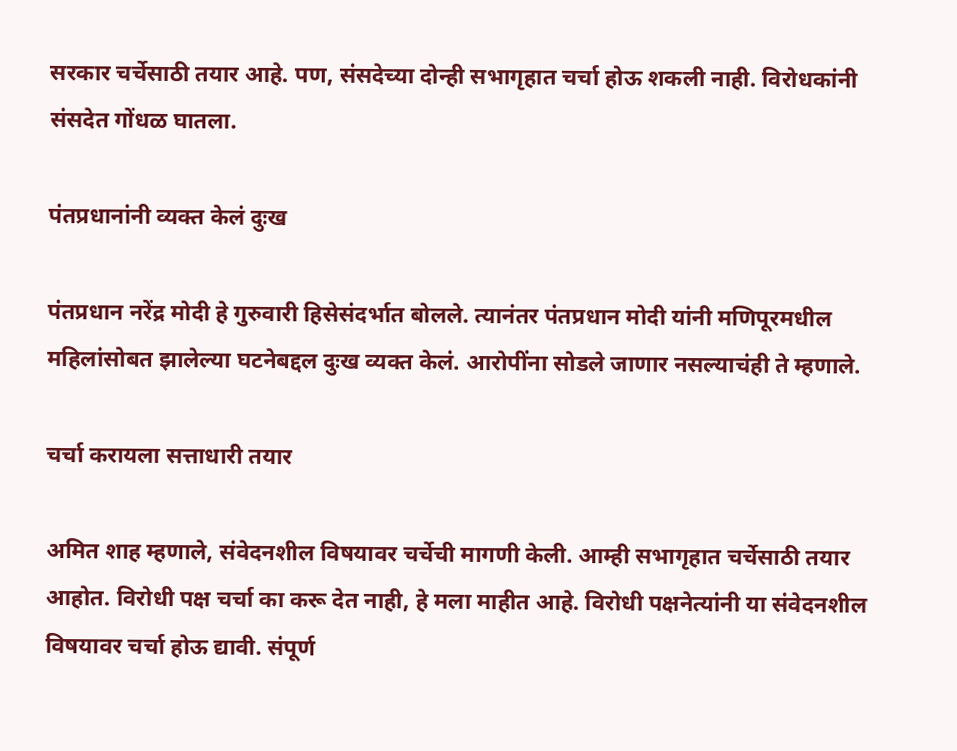सरकार चर्चेसाठी तयार आहे. पण, संसदेच्या दोन्ही सभागृहात चर्चा होऊ शकली नाही. विरोधकांनी संसदेत गोंधळ घातला.

पंतप्रधानांनी व्यक्त केलं दुःख

पंतप्रधान नरेंद्र मोदी हे गुरुवारी हिसेसंदर्भात बोलले. त्यानंतर पंतप्रधान मोदी यांनी मणिपूरमधील महिलांसोबत झालेल्या घटनेबद्दल दुःख व्यक्त केलं. आरोपींना सोडले जाणार नसल्याचंही ते म्हणाले.

चर्चा करायला सत्ताधारी तयार

अमित शाह म्हणाले, संवेदनशील विषयावर चर्चेची मागणी केली. आम्ही सभागृहात चर्चेसाठी तयार आहोत. विरोधी पक्ष चर्चा का करू देत नाही, हे मला माहीत आहे. विरोधी पक्षनेत्यांनी या संवेदनशील विषयावर चर्चा होऊ द्यावी. संपूर्ण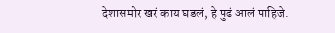देशासमोर खरं काय घडलं, हे पुढं आलं पाहिजे.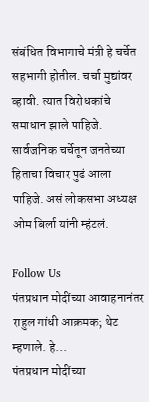संबंधित विभागाचे मंत्री हे चर्चेत सहभागी होतील. चर्चा मुद्यांवर व्हावी. त्यात विरोधकांचे समाधान झाले पाहिजे. सार्वजनिक चर्चेतून जनतेच्या हिताचा विचार पुढं आला पाहिजे. असं लोकसभा अध्यक्ष ओम बिर्ला यांनी म्हंटलं.

Follow Us
पंतप्रधान मोदींच्या आवाहनानंतर राहुल गांधी आक्रमक; थेट म्हणाले. हे...
पंतप्रधान मोदींच्या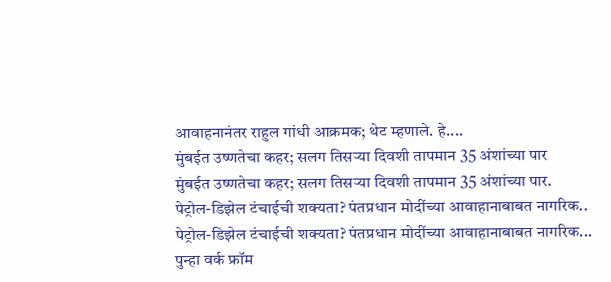आवाहनानंतर राहुल गांधी आक्रमक; थेट म्हणाले. हे....
मुंबईत उष्णतेचा कहर; सलग तिसऱ्या दिवशी तापमान 35 अंशांच्या पार
मुंबईत उष्णतेचा कहर; सलग तिसऱ्या दिवशी तापमान 35 अंशांच्या पार.
पेट्रोल-डिझेल टंचाईची शक्यता? पंतप्रधान मोदींच्या आवाहानाबाबत नागरिक..
पेट्रोल-डिझेल टंचाईची शक्यता? पंतप्रधान मोदींच्या आवाहानाबाबत नागरिक...
पुन्हा वर्क फ्रॉम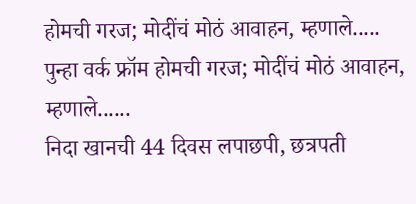होमची गरज; मोदींचं मोठं आवाहन, म्हणाले.....
पुन्हा वर्क फ्रॉम होमची गरज; मोदींचं मोठं आवाहन, म्हणाले......
निदा खानची 44 दिवस लपाछपी, छत्रपती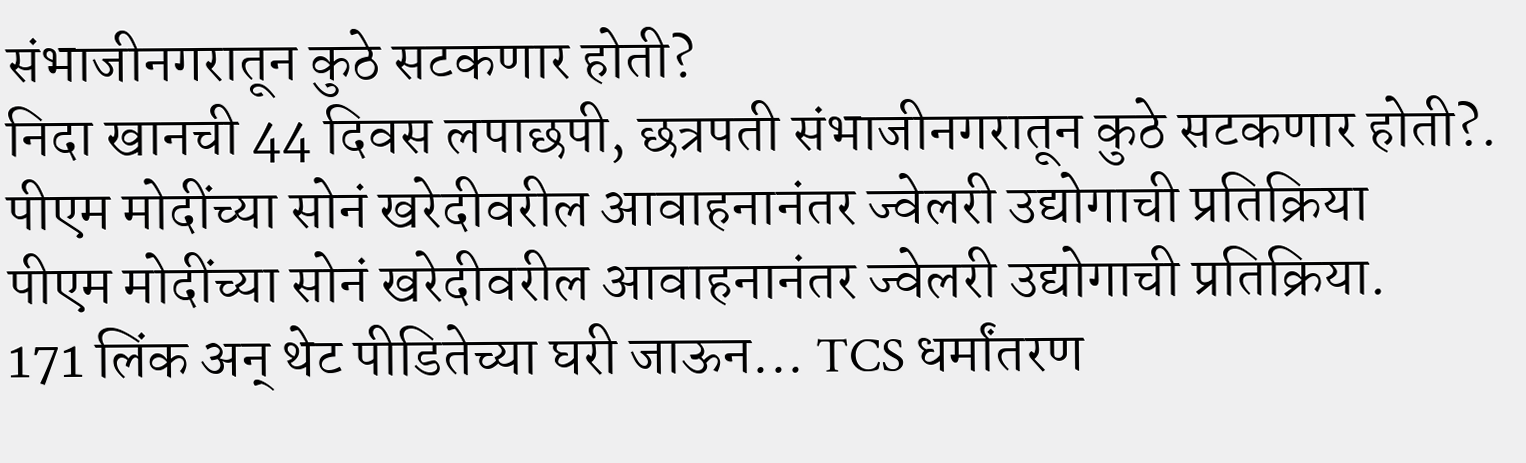संभाजीनगरातून कुठे सटकणार होती?
निदा खानची 44 दिवस लपाछपी, छत्रपती संभाजीनगरातून कुठे सटकणार होती?.
पीएम मोदींच्या सोनं खरेदीवरील आवाहनानंतर ज्वेलरी उद्योगाची प्रतिक्रिया
पीएम मोदींच्या सोनं खरेदीवरील आवाहनानंतर ज्वेलरी उद्योगाची प्रतिक्रिया.
171 लिंक अन् थेट पीडितेच्या घरी जाऊन... TCS धर्मांतरण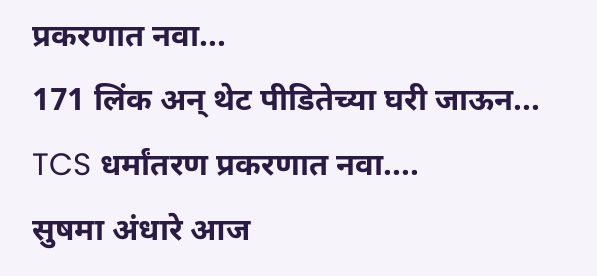प्रकरणात नवा...
171 लिंक अन् थेट पीडितेच्या घरी जाऊन... TCS धर्मांतरण प्रकरणात नवा....
सुषमा अंधारे आज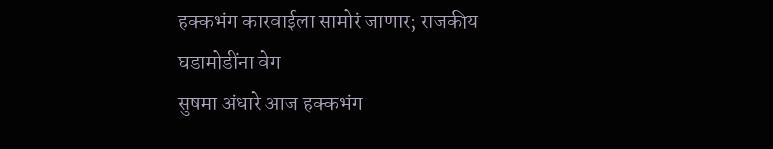हक्कभंग कारवाईला सामोरं जाणार; राजकीय घडामोडींना वेग
सुषमा अंधारे आज हक्कभंग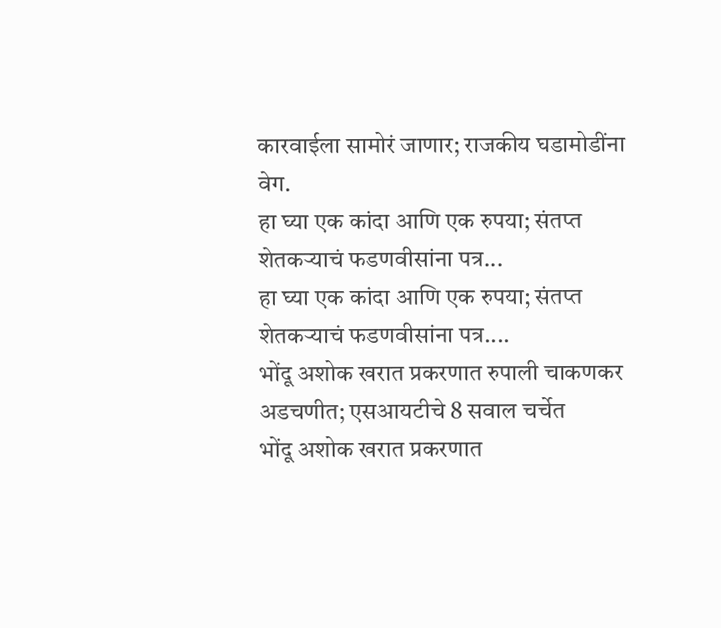कारवाईला सामोरं जाणार; राजकीय घडामोडींना वेग.
हा घ्या एक कांदा आणि एक रुपया; संतप्त शेतकऱ्याचं फडणवीसांना पत्र...
हा घ्या एक कांदा आणि एक रुपया; संतप्त शेतकऱ्याचं फडणवीसांना पत्र....
भोंदू अशोक खरात प्रकरणात रुपाली चाकणकर अडचणीत; एसआयटीचे 8 सवाल चर्चेत
भोंदू अशोक खरात प्रकरणात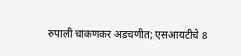रुपाली चाकणकर अडचणीत; एसआयटीचे 8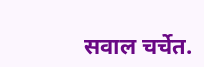सवाल चर्चेत.